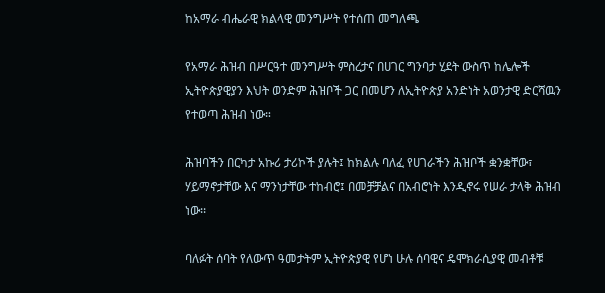ከአማራ ብሔራዊ ክልላዊ መንግሥት የተሰጠ መግለጫ

የአማራ ሕዝብ በሥርዓተ መንግሥት ምስረታና በሀገር ግንባታ ሂደት ውስጥ ከሌሎች ኢትዮጵያዊያን እህት ወንድም ሕዝቦች ጋር በመሆን ለኢትዮጵያ አንድነት አወንታዊ ድርሻዉን የተወጣ ሕዝብ ነው።

ሕዝባችን በርካታ አኩሪ ታሪኮች ያሉት፤ ከክልሉ ባለፈ የሀገራችን ሕዝቦች ቋንቋቸው፣ ሃይማኖታቸው እና ማንነታቸው ተከብሮ፤ በመቻቻልና በአብሮነት እንዲኖሩ የሠራ ታላቅ ሕዝብ ነው፡፡

ባለፉት ሰባት የለውጥ ዓመታትም ኢትዮጵያዊ የሆነ ሁሉ ሰባዊና ዴሞክራሲያዊ መብቶቹ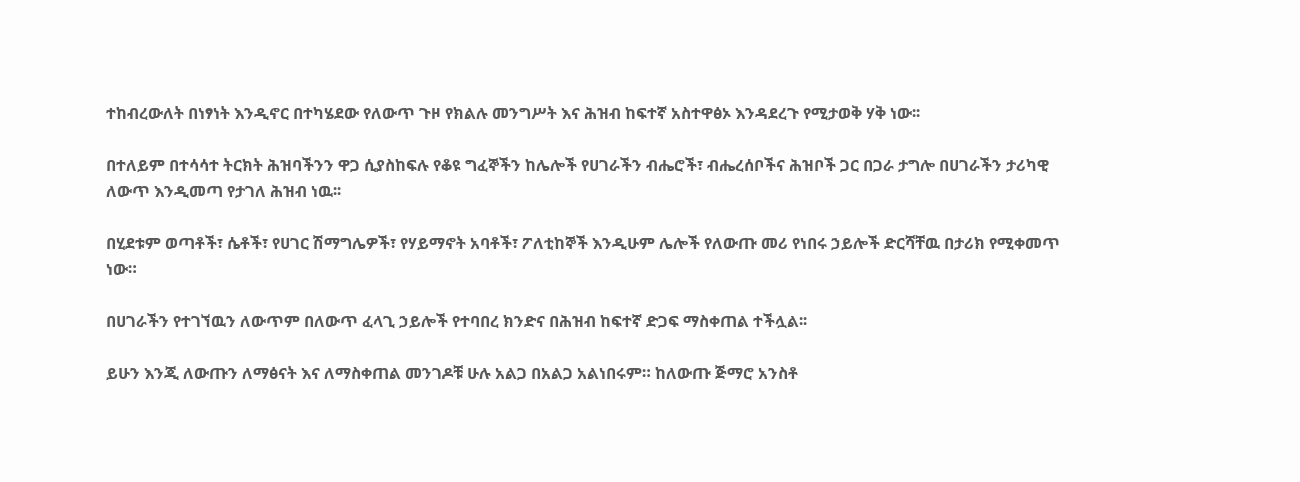ተከብረውለት በነፃነት እንዲኖር በተካሄደው የለውጥ ጉዞ የክልሉ መንግሥት እና ሕዝብ ከፍተኛ አስተዋፅኦ እንዳደረጉ የሚታወቅ ሃቅ ነው፡፡

በተለይም በተሳሳተ ትርክት ሕዝባችንን ዋጋ ሲያስከፍሉ የቆዩ ግፈኞችን ከሌሎች የሀገራችን ብሔሮች፣ ብሔረሰቦችና ሕዝቦች ጋር በጋራ ታግሎ በሀገራችን ታሪካዊ ለውጥ እንዲመጣ የታገለ ሕዝብ ነዉ፡፡

በሂደቱም ወጣቶች፣ ሴቶች፣ የሀገር ሽማግሌዎች፣ የሃይማኖት አባቶች፣ ፖለቲከኞች እንዲሁም ሌሎች የለውጡ መሪ የነበሩ ኃይሎች ድርሻቸዉ በታሪክ የሚቀመጥ ነው።

በሀገራችን የተገኘዉን ለውጥም በለውጥ ፈላጊ ኃይሎች የተባበረ ክንድና በሕዝብ ከፍተኛ ድጋፍ ማስቀጠል ተችሏል፡፡

ይሁን እንጂ ለውጡን ለማፅናት እና ለማስቀጠል መንገዶቹ ሁሉ አልጋ በአልጋ አልነበሩም። ከለውጡ ጅማሮ አንስቶ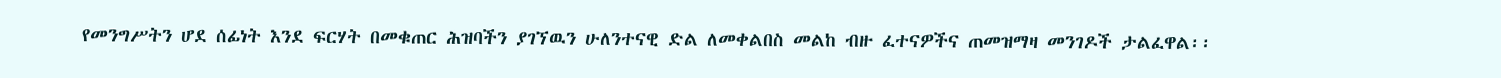የመንግሥትን ሆደ ሰፊነት እንደ ፍርሃት በመቁጠር ሕዝባችን ያገኘዉን ሁለንተናዊ ድል ለመቀልበስ መልከ ብዙ ፈተናዎችና ጠመዝማዛ መንገዶች ታልፈዋል፡፡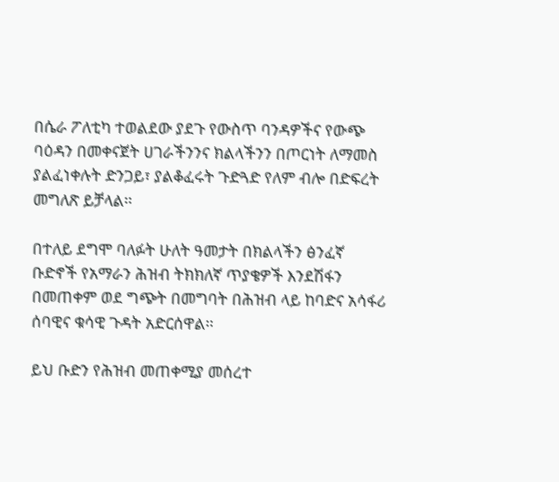በሴራ ፖለቲካ ተወልደው ያደጉ የውስጥ ባንዳዎችና የውጭ ባዕዳን በመቀናጀት ሀገራችንንና ክልላችንን በጦርነት ለማመስ ያልፈነቀሉት ድንጋይ፣ ያልቆፈሩት ጉድጓድ የለም ብሎ በድፍረት መግለጽ ይቻላል፡፡

በተለይ ደግሞ ባለፉት ሁለት ዓመታት በክልላችን ፅንፈኛ ቡድኖች የአማራን ሕዝብ ትክክለኛ ጥያቄዎች እንደሽፋን በመጠቀም ወደ ግጭት በመግባት በሕዝብ ላይ ከባድና አሳፋሪ ሰባዊና ቁሳዊ ጉዳት አድርሰዋል፡፡

ይህ ቡድን የሕዝብ መጠቀሚያ መሰረተ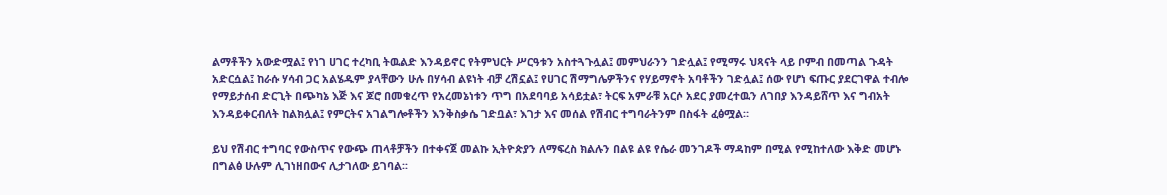ልማቶችን አውድሟል፤ የነገ ሀገር ተረካቢ ትዉልድ እንዳይኖር የትምህርት ሥርዓቱን አስተጓጉሏል፤ መምህራንን ገድሏል፤ የሚማሩ ህጻናት ላይ ቦምብ በመጣል ጉዳት አድርሷል፤ ከራሱ ሃሳብ ጋር አልሄዱም ያላቸውን ሁሉ በሃሳብ ልዩነት ብቻ ረሽኗል፤ የሀገር ሽማግሌዎችንና የሃይማኖት አባቶችን ገድሏል፤ ሰው የሆነ ፍጡር ያደርገዋል ተብሎ የማይታሰብ ድርጊት በጭካኔ እጅ እና ጆሮ በመቁረጥ የአረመኔነቱን ጥግ በአደባባይ አሳይቷል፣ ትርፍ አምራቹ አርሶ አደር ያመረተዉን ለገበያ እንዳይሸጥ እና ግብአት እንዳይቀርብለት ከልክሏል፤ የምርትና አገልግሎቶችን እንቅስቃሴ ገድቧል፣ እገታ እና መሰል የሽብር ተግባራትንም በስፋት ፈፅሟል።

ይህ የሽብር ተግባር የውስጥና የውጭ ጠላቶቻችን በተቀናጀ መልኩ ኢትዮጵያን ለማፍረስ ክልሉን በልዩ ልዩ የሴራ መንገዶች ማዳከም በሚል የሚከተለው እቅድ መሆኑ በግልፅ ሁሉም ሊገነዘበውና ሊታገለው ይገባል፡፡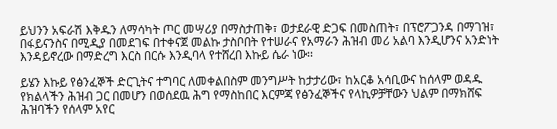ይህንን አፍራሽ እቅዱን ለማሳካት ጦር መሣሪያ በማስታጠቅ፣ ወታደራዊ ድጋፍ በመስጠት፣ በፕሮፖጋንዳ በማገዝ፣ በፋይናንስና በሚዲያ በመደገፍ በተቀናጀ መልኩ ታስቦበት የተሠራና የአማራን ሕዝብ መሪ አልባ እንዲሆንና አንድነት እንዳይኖረው በማድረግ እርስ በርሱ እንዲባላ የተሸረበ እኩይ ሴራ ነው፡፡

ይሄን እኩይ የፅንፈኞች ድርጊትና ተግባር ለመቀልበስም መንግሥት ከታታሪው፣ ከአርቆ አሳቢውና ከሰላም ወዳዱ የክልላችን ሕዝብ ጋር በመሆን በወሰደዉ ሕግ የማስከበር እርምጃ የፅንፈኞችና የላኪዎቻቸውን ህልም በማክሸፍ ሕዝባችን የሰላም አየር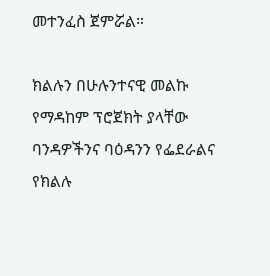መተንፈስ ጀምሯል።

ክልሉን በሁሉንተናዊ መልኩ የማዳከም ፕሮጀክት ያላቸው ባንዳዎችንና ባዕዳንን የፌደራልና የክልሉ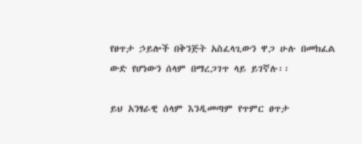የፀጥታ ኃይሎች በቅንጅት አስፈላጊውን ዋጋ ሁሉ በመክፈል ውድ የሆነውን ሰላም በማረጋገጥ ላይ ይገኛሉ፡፡

ይህ አንፃራዊ ሰላም እንዲመጣም የጥምር ፀጥታ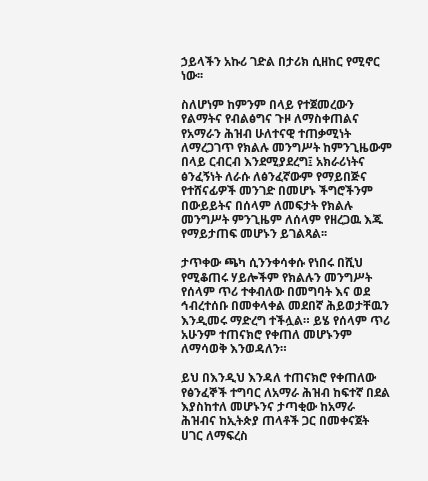ኃይላችን አኩሪ ገድል በታሪክ ሲዘከር የሚኖር ነው፡፡

ስለሆነም ከምንም በላይ የተጀመረውን የልማትና የብልፅግና ጉዞ ለማስቀጠልና የአማራን ሕዝብ ሁለተናዊ ተጠቃሚነት ለማረጋገጥ የክልሉ መንግሥት ከምንጊዜውም በላይ ርብርብ እንደሚያደረግ፤ አክራሪነትና ፅንፈኝነት ለራሱ ለፅንፈኛውም የማይበጅና የተሸናፊዎች መንገድ በመሆኑ ችግሮችንም በውይይትና በሰላም ለመፍታት የክልሉ መንግሥት ምንጊዜም ለሰላም የዘረጋዉ እጁ የማይታጠፍ መሆኑን ይገልጻል፡፡

ታጥቀው ጫካ ሲንንቀሳቀሱ የነበሩ በሺህ የሚቆጠሩ ሃይሎችም የክልሉን መንግሥት የሰላም ጥሪ ተቀብለው በመግባት እና ወደ ኅብረተሰቡ በመቀላቀል መደበኛ ሕይወታቸዉን እንዲመሩ ማድረግ ተችሏል። ይሄ የሰላም ጥሪ አሁንም ተጠናክሮ የቀጠለ መሆኑንም ለማሳወቅ እንወዳለን።

ይህ በእንዲህ እንዳለ ተጠናክሮ የቀጠለው የፅንፈኞች ተግባር ለአማራ ሕዝብ ከፍተኛ በደል እያስከተለ መሆኑንና ታጣቂው ከአማራ ሕዝብና ከኢትጵያ ጠላቶች ጋር በመቀናጀት ሀገር ለማፍረስ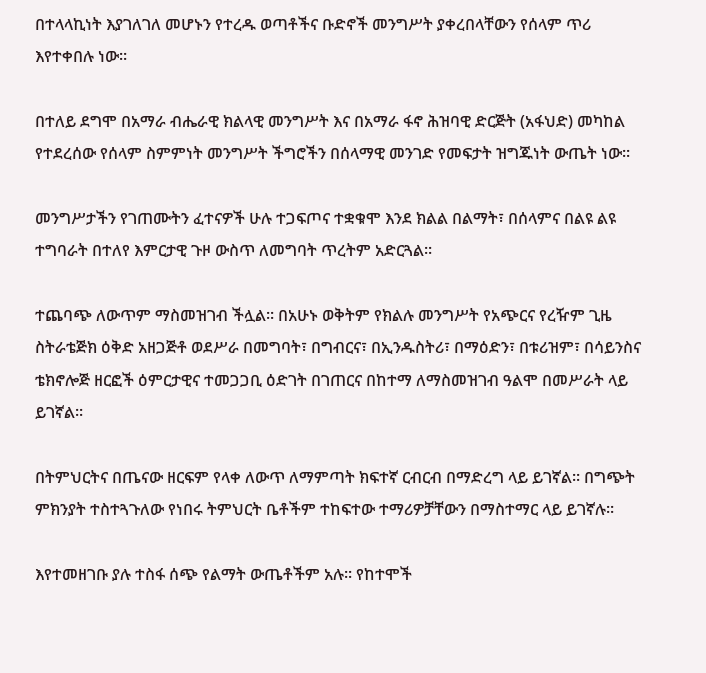በተላላኪነት እያገለገለ መሆኑን የተረዱ ወጣቶችና ቡድኖች መንግሥት ያቀረበላቸውን የሰላም ጥሪ እየተቀበሉ ነው፡፡

በተለይ ደግሞ በአማራ ብሔራዊ ክልላዊ መንግሥት እና በአማራ ፋኖ ሕዝባዊ ድርጅት (አፋህድ) መካከል የተደረሰው የሰላም ስምምነት መንግሥት ችግሮችን በሰላማዊ መንገድ የመፍታት ዝግጁነት ውጤት ነው፡፡

መንግሥታችን የገጠሙትን ፈተናዎች ሁሉ ተጋፍጦና ተቋቁሞ እንደ ክልል በልማት፣ በሰላምና በልዩ ልዩ ተግባራት በተለየ እምርታዊ ጉዞ ውስጥ ለመግባት ጥረትም አድርጓል፡፡

ተጨባጭ ለውጥም ማስመዝገብ ችሏል፡፡ በአሁኑ ወቅትም የክልሉ መንግሥት የአጭርና የረዥም ጊዜ ስትራቴጅክ ዕቅድ አዘጋጅቶ ወደሥራ በመግባት፣ በግብርና፣ በኢንዱስትሪ፣ በማዕድን፣ በቱሪዝም፣ በሳይንስና ቴክኖሎጅ ዘርፎች ዕምርታዊና ተመጋጋቢ ዕድገት በገጠርና በከተማ ለማስመዝገብ ዓልሞ በመሥራት ላይ ይገኛል፡፡

በትምህርትና በጤናው ዘርፍም የላቀ ለውጥ ለማምጣት ክፍተኛ ርብርብ በማድረግ ላይ ይገኛል፡፡ በግጭት ምክንያት ተስተጓጉለው የነበሩ ትምህርት ቤቶችም ተከፍተው ተማሪዎቻቸውን በማስተማር ላይ ይገኛሉ፡፡

እየተመዘገቡ ያሉ ተስፋ ሰጭ የልማት ውጤቶችም አሉ፡፡ የከተሞች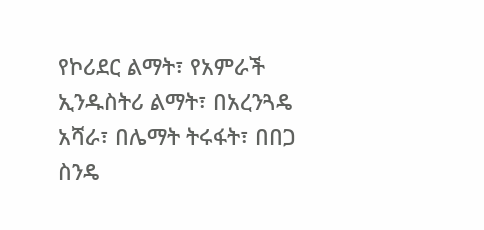የኮሪደር ልማት፣ የአምራች ኢንዱስትሪ ልማት፣ በአረንጓዴ አሻራ፣ በሌማት ትሩፋት፣ በበጋ ስንዴ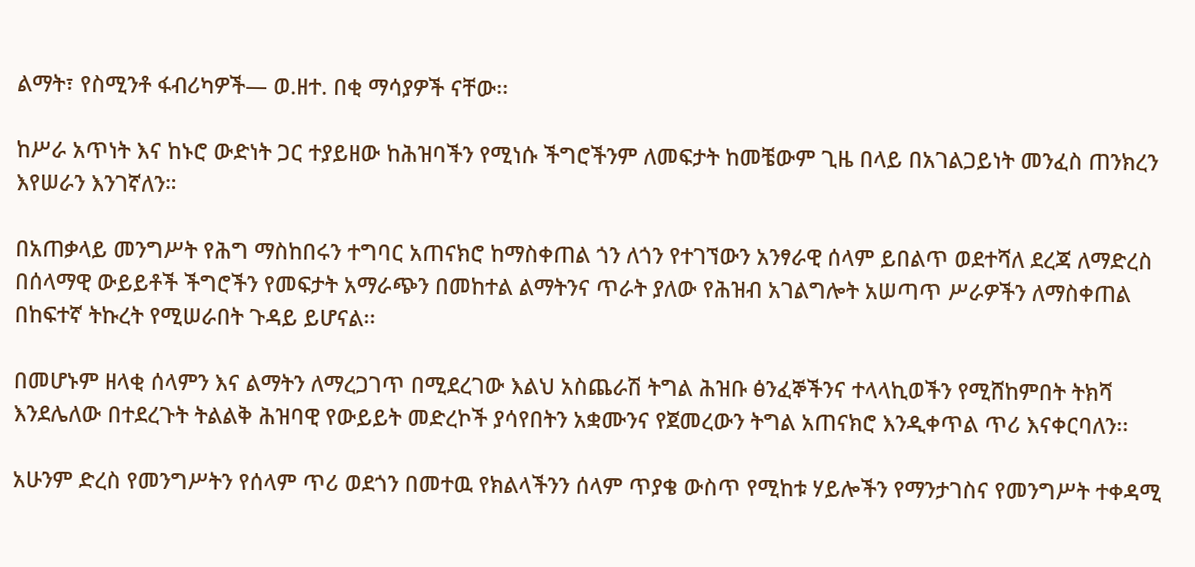ልማት፣ የስሚንቶ ፋብሪካዎች— ወ.ዘተ. በቂ ማሳያዎች ናቸው፡፡

ከሥራ አጥነት እና ከኑሮ ውድነት ጋር ተያይዘው ከሕዝባችን የሚነሱ ችግሮችንም ለመፍታት ከመቼውም ጊዜ በላይ በአገልጋይነት መንፈስ ጠንክረን እየሠራን እንገኛለን።

በአጠቃላይ መንግሥት የሕግ ማስከበሩን ተግባር አጠናክሮ ከማስቀጠል ጎን ለጎን የተገኘውን አንፃራዊ ሰላም ይበልጥ ወደተሻለ ደረጃ ለማድረስ በሰላማዊ ውይይቶች ችግሮችን የመፍታት አማራጭን በመከተል ልማትንና ጥራት ያለው የሕዝብ አገልግሎት አሠጣጥ ሥራዎችን ለማስቀጠል በከፍተኛ ትኩረት የሚሠራበት ጉዳይ ይሆናል፡፡

በመሆኑም ዘላቂ ሰላምን እና ልማትን ለማረጋገጥ በሚደረገው እልህ አስጨራሽ ትግል ሕዝቡ ፅንፈኞችንና ተላላኪወችን የሚሸከምበት ትክሻ እንደሌለው በተደረጉት ትልልቅ ሕዝባዊ የውይይት መድረኮች ያሳየበትን አቋሙንና የጀመረውን ትግል አጠናክሮ እንዲቀጥል ጥሪ እናቀርባለን፡፡

አሁንም ድረስ የመንግሥትን የሰላም ጥሪ ወደጎን በመተዉ የክልላችንን ሰላም ጥያቄ ውስጥ የሚከቱ ሃይሎችን የማንታገስና የመንግሥት ተቀዳሚ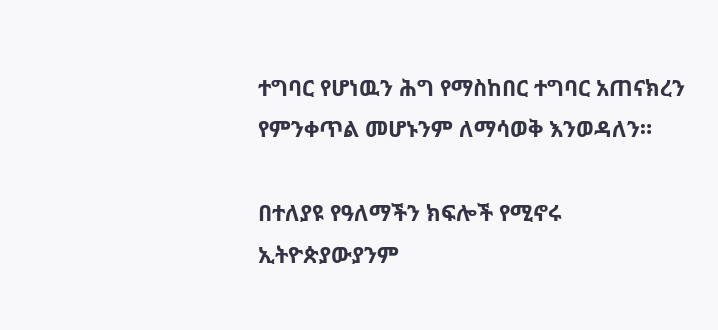ተግባር የሆነዉን ሕግ የማስከበር ተግባር አጠናክረን የምንቀጥል መሆኑንም ለማሳወቅ እንወዳለን።

በተለያዩ የዓለማችን ክፍሎች የሚኖሩ ኢትዮጵያውያንም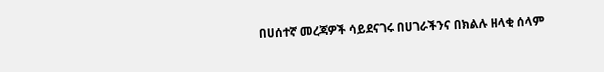በሀሰተኛ መረጃዎች ሳይደናገሩ በሀገራችንና በክልሉ ዘላቂ ሰላም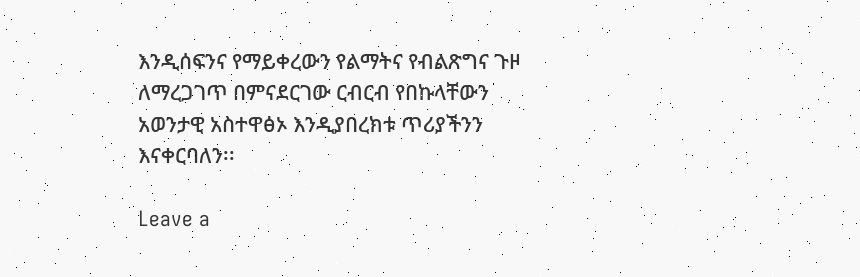እንዲሰፍንና የማይቀረውን የልማትና የብልጽግና ጉዞ ለማረጋገጥ በምናደርገው ርብርብ የበኩላቸውን አወንታዊ አስተዋፅኦ እንዲያበረክቱ ጥሪያችንን እናቀርባለን፡፡

Leave a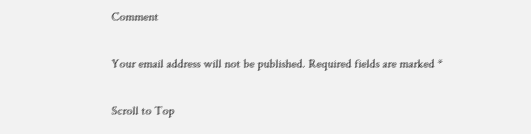Comment

Your email address will not be published. Required fields are marked *

Scroll to Top